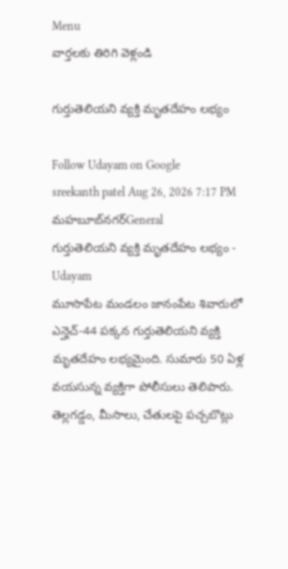Menu
వార్తలకు తిరిగి వెళ్లండి

గుర్తుతెలియని వ్యక్తి మృతదేహం లభ్యం

Follow Udayam on Google
sreekanth patel Aug 26, 2026 7:17 PM మహబూబ్‌నగర్General
గుర్తుతెలియని వ్యక్తి మృతదేహం లభ్యం - Udayam
మూసాపేట మండలం జానంపేట శివారులో ఎన్హెచ్-44 పక్కన గుర్తుతెలియని వ్యక్తి మృతదేహం లభ్యమైంది. సుమారు 50 ఏళ్ల వయసున్న వ్యక్తిగా పోలీసులు తెలిపారు. తెల్లగడ్డం, మీసాలు, చేతులపై పచ్చబొట్లు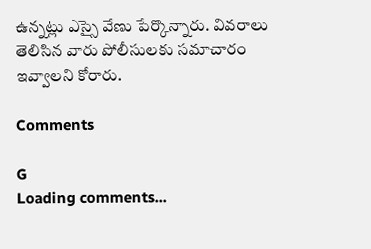ఉన్నట్లు ఎస్సై వేణు పేర్కొన్నారు. వివరాలు తెలిసిన వారు పోలీసులకు సమాచారం ఇవ్వాలని కోరారు.

Comments

G
Loading comments...